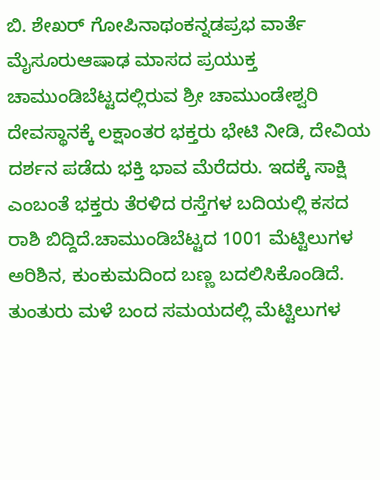ಬಿ. ಶೇಖರ್ ಗೋಪಿನಾಥಂಕನ್ನಡಪ್ರಭ ವಾರ್ತೆ ಮೈಸೂರುಆಷಾಢ ಮಾಸದ ಪ್ರಯುಕ್ತ ಚಾಮುಂಡಿಬೆಟ್ಟದಲ್ಲಿರುವ ಶ್ರೀ ಚಾಮುಂಡೇಶ್ವರಿ ದೇವಸ್ಥಾನಕ್ಕೆ ಲಕ್ಷಾಂತರ ಭಕ್ತರು ಭೇಟಿ ನೀಡಿ, ದೇವಿಯ ದರ್ಶನ ಪಡೆದು ಭಕ್ತಿ ಭಾವ ಮೆರೆದರು. ಇದಕ್ಕೆ ಸಾಕ್ಷಿ ಎಂಬಂತೆ ಭಕ್ತರು ತೆರಳಿದ ರಸ್ತೆಗಳ ಬದಿಯಲ್ಲಿ ಕಸದ ರಾಶಿ ಬಿದ್ದಿದೆ.ಚಾಮುಂಡಿಬೆಟ್ಟದ 1001 ಮೆಟ್ಟಿಲುಗಳ ಅರಿಶಿನ, ಕುಂಕುಮದಿಂದ ಬಣ್ಣ ಬದಲಿಸಿಕೊಂಡಿದೆ. ತುಂತುರು ಮಳೆ ಬಂದ ಸಮಯದಲ್ಲಿ ಮೆಟ್ಟಿಲುಗಳ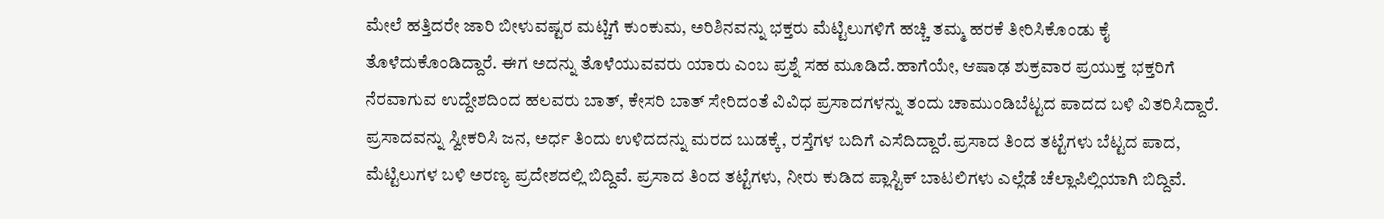ಮೇಲೆ ಹತ್ತಿದರೇ ಜಾರಿ ಬೀಳುವಷ್ಟರ ಮಟ್ಚಿಗೆ ಕುಂಕುಮ, ಅರಿಶಿನವನ್ನು ಭಕ್ತರು ಮೆಟ್ಟಿಲುಗಳಿಗೆ ಹಚ್ಚಿ ತಮ್ಮ ಹರಕೆ ತೀರಿಸಿಕೊಂಡು ಕೈ ತೊಳೆದುಕೊಂಡಿದ್ದಾರೆ. ಈಗ ಅದನ್ನು ತೊಳೆಯುವವರು ಯಾರು ಎಂಬ ಪ್ರಶ್ನೆ ಸಹ ಮೂಡಿದೆ.ಹಾಗೆಯೇ, ಆಷಾಢ ಶುಕ್ರವಾರ ಪ್ರಯುಕ್ತ ಭಕ್ತರಿಗೆ ನೆರವಾಗುವ ಉದ್ದೇಶದಿಂದ ಹಲವರು ಬಾತ್, ಕೇಸರಿ ಬಾತ್ ಸೇರಿದಂತೆ ವಿವಿಧ ಪ್ರಸಾದಗಳನ್ನು ತಂದು ಚಾಮುಂಡಿಬೆಟ್ಟದ ಪಾದದ ಬಳಿ ವಿತರಿಸಿದ್ದಾರೆ. ಪ್ರಸಾದವನ್ನು ಸ್ವೀಕರಿಸಿ ಜನ, ಅರ್ಧ ತಿಂದು ಉಳಿದದನ್ನು ಮರದ ಬುಡಕ್ಕೆ, ರಸ್ತೆಗಳ ಬದಿಗೆ ಎಸೆದಿದ್ದಾರೆ.ಪ್ರಸಾದ ತಿಂದ ತಟ್ಟೆಗಳು ಬೆಟ್ಟದ ಪಾದ, ಮೆಟ್ಟಿಲುಗಳ ಬಳಿ ಅರಣ್ಯ ಪ್ರದೇಶದಲ್ಲಿ ಬಿದ್ದಿವೆ. ಪ್ರಸಾದ ತಿಂದ ತಟ್ಟೆಗಳು, ನೀರು ಕುಡಿದ ಪ್ಲಾಸ್ಟಿಕ್ ಬಾಟಲಿಗಳು ಎಲ್ಲೆಡೆ ಚೆಲ್ಲಾಪಿಲ್ಲಿಯಾಗಿ ಬಿದ್ದಿವೆ.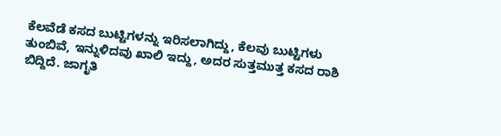ಕೆಲವೆಡೆ ಕಸದ ಬುಟ್ಟಿಗಳನ್ನು ಇರಿಸಲಾಗಿದ್ದು, ಕೆಲವು ಬುಟ್ಟಿಗಳು ತುಂಬಿವೆ, ಇನ್ನುಳಿದವು ಖಾಲಿ ಇದ್ದು, ಅದರ ಸುತ್ತಮುತ್ತ ಕಸದ ರಾಶಿ ಬಿದ್ದಿದೆ. ಜಾಗೃತಿ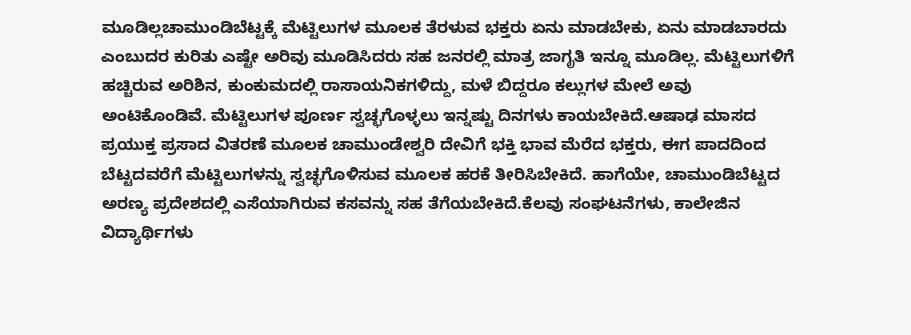ಮೂಡಿಲ್ಲಚಾಮುಂಡಿಬೆಟ್ಟಕ್ಕೆ ಮೆಟ್ಟಿಲುಗಳ ಮೂಲಕ ತೆರಳುವ ಭಕ್ತರು ಏನು ಮಾಡಬೇಕು, ಏನು ಮಾಡಬಾರದು ಎಂಬುದರ ಕುರಿತು ಎಷ್ಟೇ ಅರಿವು ಮೂಡಿಸಿದರು ಸಹ ಜನರಲ್ಲಿ ಮಾತ್ರ ಜಾಗೃತಿ ಇನ್ನೂ ಮೂಡಿಲ್ಲ. ಮೆಟ್ಟಿಲುಗಳಿಗೆ ಹಚ್ಚಿರುವ ಅರಿಶಿನ, ಕುಂಕುಮದಲ್ಲಿ ರಾಸಾಯನಿಕಗಳಿದ್ದು, ಮಳೆ ಬಿದ್ದರೂ ಕಲ್ಲುಗಳ ಮೇಲೆ ಅವು ಅಂಟಿಕೊಂಡಿವೆ. ಮೆಟ್ಟಿಲುಗಳ ಪೂರ್ಣ ಸ್ವಚ್ಛಗೊಳ್ಳಲು ಇನ್ನಷ್ಟು ದಿನಗಳು ಕಾಯಬೇಕಿದೆ.ಆಷಾಢ ಮಾಸದ ಪ್ರಯುಕ್ತ ಪ್ರಸಾದ ವಿತರಣೆ ಮೂಲಕ ಚಾಮುಂಡೇಶ್ವರಿ ದೇವಿಗೆ ಭಕ್ತಿ ಭಾವ ಮೆರೆದ ಭಕ್ತರು, ಈಗ ಪಾದದಿಂದ ಬೆಟ್ಟದವರೆಗೆ ಮೆಟ್ಟಿಲುಗಳನ್ನು ಸ್ವಚ್ಛಗೊಳಿಸುವ ಮೂಲಕ ಹರಕೆ ತೀರಿಸಿಬೇಕಿದೆ. ಹಾಗೆಯೇ, ಚಾಮುಂಡಿಬೆಟ್ಟದ ಅರಣ್ಯ ಪ್ರದೇಶದಲ್ಲಿ ಎಸೆಯಾಗಿರುವ ಕಸವನ್ನು ಸಹ ತೆಗೆಯಬೇಕಿದೆ.ಕೆಲವು ಸಂಘಟನೆಗಳು, ಕಾಲೇಜಿನ ವಿದ್ಯಾರ್ಥಿಗಳು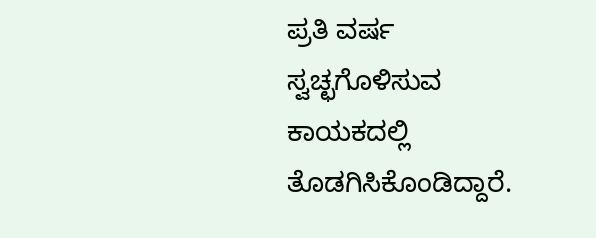ಪ್ರತಿ ವರ್ಷ ಸ್ವಚ್ಛಗೊಳಿಸುವ ಕಾಯಕದಲ್ಲಿ ತೊಡಗಿಸಿಕೊಂಡಿದ್ದಾರೆ.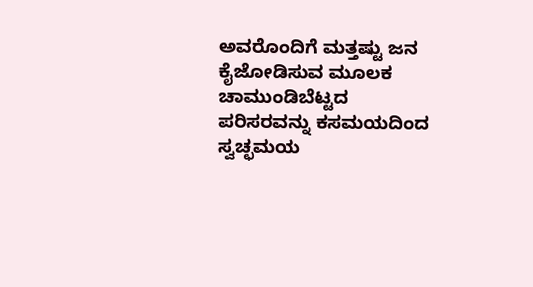ಅವರೊಂದಿಗೆ ಮತ್ತಷ್ಟು ಜನ ಕೈಜೋಡಿಸುವ ಮೂಲಕ ಚಾಮುಂಡಿಬೆಟ್ಟದ ಪರಿಸರವನ್ನು ಕಸಮಯದಿಂದ ಸ್ವಚ್ಛಮಯ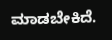ಮಾಡಬೇಕಿದೆ.